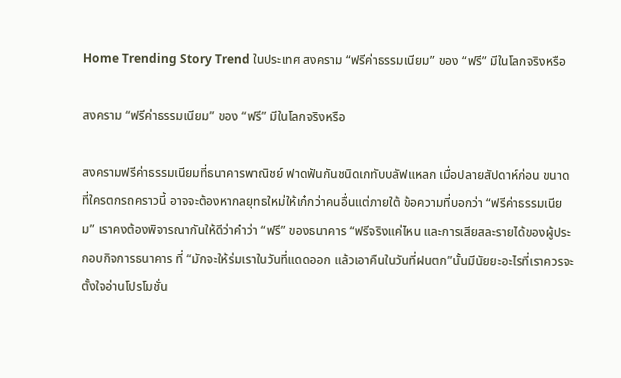Home Trending Story Trend ในประเทศ สงคราม “ฟรีค่าธรรมเนียม” ของ “ฟรี” มีในโลกจริงหรือ

สงคราม “ฟรีค่าธรรมเนียม” ของ “ฟรี” มีในโลกจริงหรือ

สงครามฟรีค่าธรรมเนียมที่ธนาคารพาณิชย์ ฟาดฟันกันชนิดเกทับบลัฟแหลก เมื่อปลายสัปดาห์ก่อน ขนาดที่ใครตกรถคราวนี้ อาจจะต้องหากลยุทธใหม่ให้เก๋กว่าคนอื่นแต่ภายใต้ ข้อความที่บอกว่า “ฟรีค่าธรรมเนียม” เราคงต้องพิจารณากันให้ดีว่าคำว่า “ฟรี” ของธนาคาร “ฟรีจริงแค่ไหน และการเสียสละรายได้ของผู้ประกอบกิจการธนาคาร ที่ “มักจะให้ร่มเราในวันที่แดดออก แล้วเอาคืนในวันที่ฝนตก”นั้นมีนัยยะอะไรที่เราควรจะตั้งใจอ่านโปรโมชั่น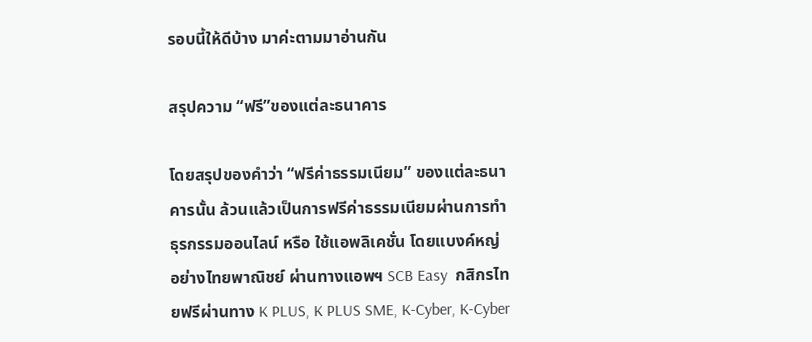รอบนี้ให้ดีบ้าง มาค่ะตามมาอ่านกัน

สรุปความ “ฟรี”ของแต่ละธนาคาร

โดยสรุปของคำว่า “ฟรีค่าธรรมเนียม” ของแต่ละธนาคารนั้น ล้วนแล้วเป็นการฟรีค่าธรรมเนียมผ่านการทำธุรกรรมออนไลน์ หรือ ใช้แอพลิเคชั่น โดยแบงค์หญ่ อย่างไทยพาณิชย์ ผ่านทางแอพฯ SCB Easy  กสิกรไทยฟรีผ่านทาง K PLUS, K PLUS SME, K-Cyber, K-Cyber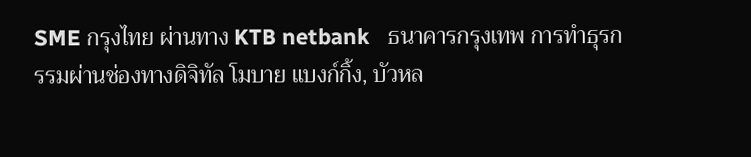SME กรุงไทย ผ่านทาง KTB netbank   ธนาคารกรุงเทพ การทำธุรกรรมผ่านช่องทางดิจิทัล โมบาย แบงก์กิ้ง, บัวหล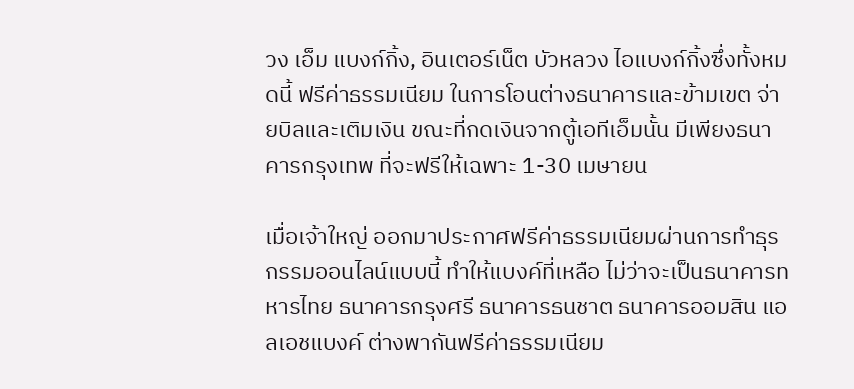วง เอ็ม แบงก์กิ้ง, อินเตอร์เน็ต บัวหลวง ไอแบงก์กิ้งซึ่งทั้งหมดนี้ ฟรีค่าธรรมเนียม ในการโอนต่างธนาคารและข้ามเขต จ่ายบิลและเติมเงิน ขณะที่กดเงินจากตู้เอทีเอ็มนั้น มีเพียงธนาคารกรุงเทพ ที่จะฟรีให้เฉพาะ 1-30 เมษายน

เมื่อเจ้าใหญ่ ออกมาประกาศฟรีค่าธรรมเนียมผ่านการทำธุรกรรมออนไลน์แบบนี้ ทำให้แบงค์ที่เหลือ ไม่ว่าจะเป็นธนาคารทหารไทย ธนาคารกรุงศรี ธนาคารธนชาต ธนาคารออมสิน แอลเอชแบงค์ ต่างพากันฟรีค่าธรรมเนียม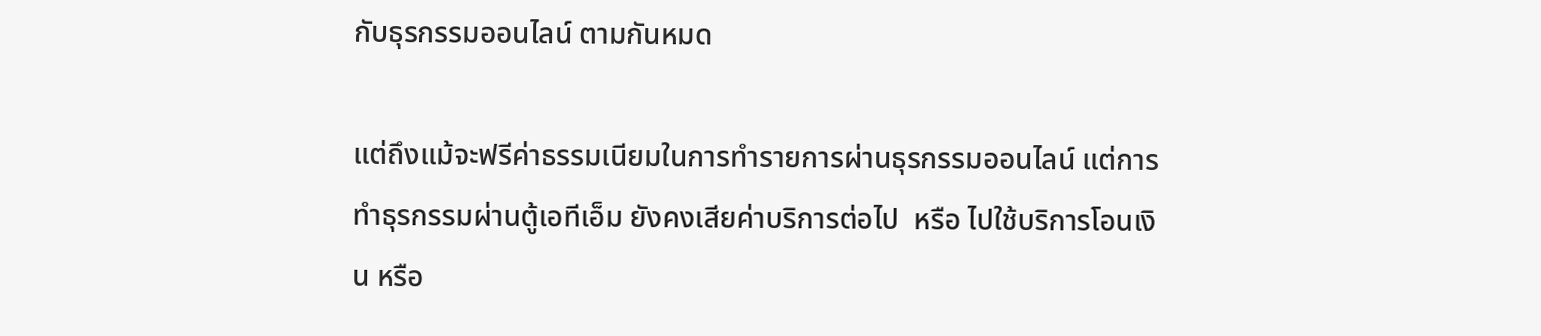กับธุรกรรมออนไลน์ ตามกันหมด

แต่ถึงแม้จะฟรีค่าธรรมเนียมในการทำรายการผ่านธุรกรรมออนไลน์ แต่การทำธุรกรรมผ่านตู้เอทีเอ็ม ยังคงเสียค่าบริการต่อไป  หรือ ไปใช้บริการโอนเงิน หรือ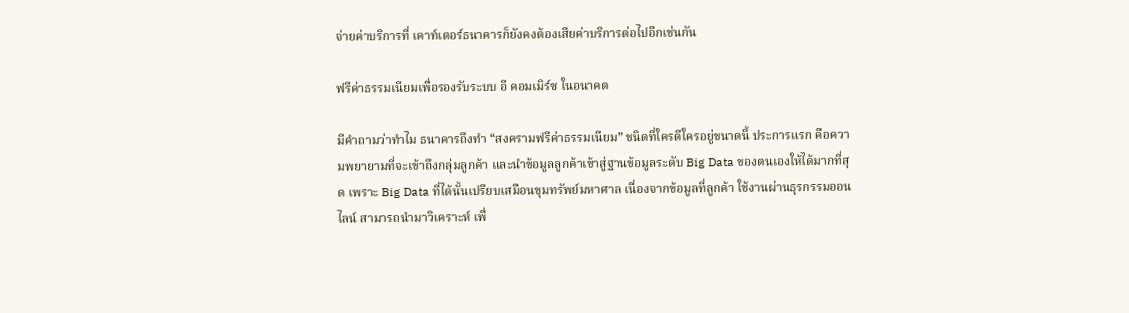จ่ายค่าบริการที่ เคาท์เตอร์ธนาคารก็ยังคงต้องเสียค่าบริการต่อไปอีกเช่นกัน

ฟรีค่าธรรมเนียมเพื่อรองรับระบบ อี คอมเมิร์ซ ในอนาคต

มีคำถามว่าทำไม ธนาคารถึงทำ “สงครามฟรีค่าธรรมเนียม” ชนิดที่ใครดีใครอยู่ขนาดนี้ ประการแรก คือความพยายามที่จะเข้าถึงกลุ่มลูกค้า และนำข้อมูลลูกค้าเข้าสู่ฐานข้อมูลระดับ Big Data ของตนเองให้ได้มากที่สุด เพราะ Big Data ที่ได้นั้นเปรียบเสมือนขุมทรัพย์มหาศาล เนื่องจากข้อมูลที่ลูกค้า ใช้งานผ่านธุรกรรมออนไลน์ สามารถนำมาวิเคราะห์ เพื่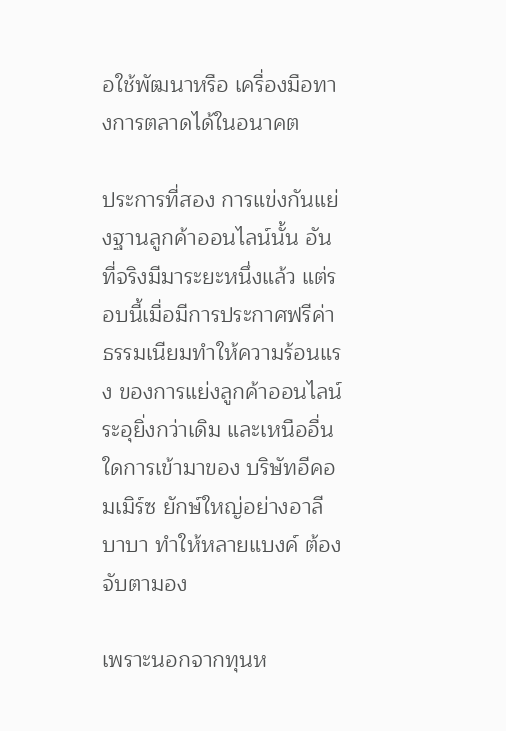อใช้พัฒนาหรือ เครื่องมือทางการตลาดได้ในอนาคต

ประการที่สอง การแข่งกันแย่งฐานลูกค้าออนไลน์นั้น อันที่จริงมีมาระยะหนึ่งแล้ว แต่รอบนี้เมื่อมีการประกาศฟรีค่าธรรมเนียมทำให้ความร้อนแรง ของการแย่งลูกค้าออนไลน์ระอุยิ่งกว่าเดิม และเหนืออื่นใดการเข้ามาของ บริษัทอีคอมเมิร์ซ ยักษ์ใหญ่อย่างอาลีบาบา ทำให้หลายแบงค์ ต้องจับตามอง

เพราะนอกจากทุนห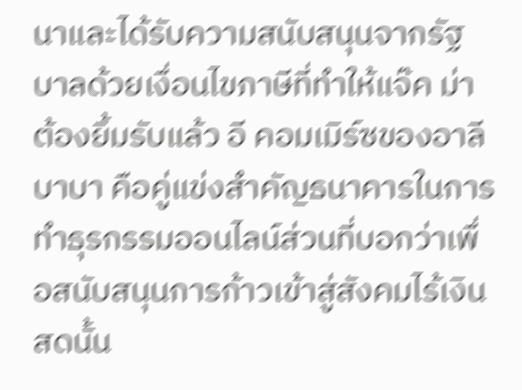นาและได้รับความสนับสนุนจากรัฐบาลด้วยเงื่อนไขภาษีที่ทำให้แจ๊ค ม่าต้องยิ้มรับแล้ว อี คอมเมิร์ซของอาลีบาบา คือคู่แข่งสำคัญธนาคารในการทำธุรกรรมออนไลน์ส่วนที่บอกว่าเพื่อสนับสนุนการก้าวเข้าสู่สังคมไร้เงินสดนั้น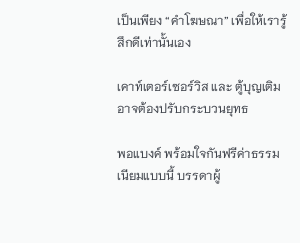เป็นเพียง “คำโฆษณา” เพื่อให้เรารู้สึกดีเท่านั้นเอง

เคาท์เตอร์เซอร์วิส และ ตู้บุญเติม อาจต้องปรับกระบวนยุทธ

พอแบงค์ พร้อมใจกันฟรีค่าธรรมเนียมแบบนี้ บรรดาผู้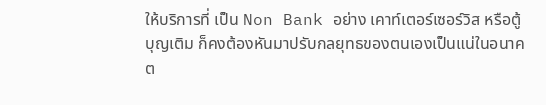ให้บริการที่ เป็น Non Bank อย่าง เคาท์เตอร์เซอร์วิส หรือตู้บุญเติม ก็คงต้องหันมาปรับกลยุทธของตนเองเป็นแน่ในอนาคต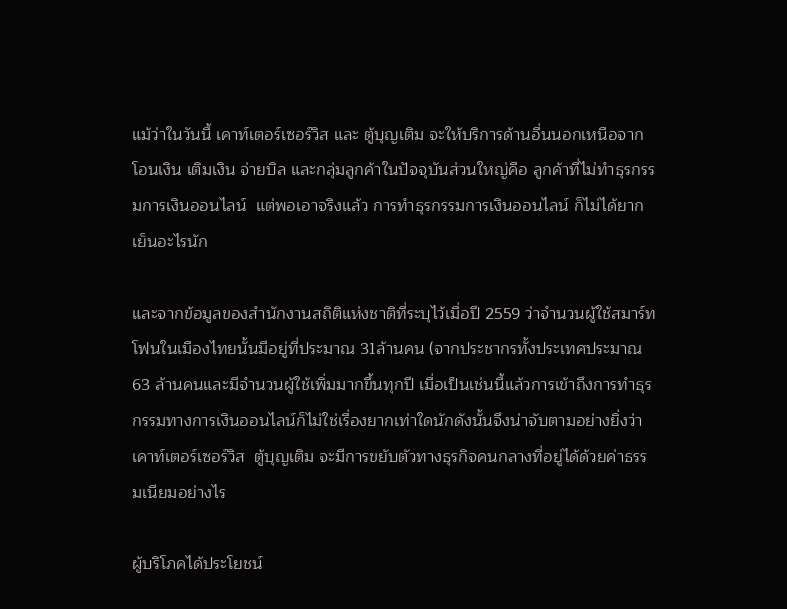แม้ว่าในวันนี้ เคาท์เตอร์เซอร์วิส และ ตู้บุญเติม จะให้บริการด้านอื่นนอกเหนือจาก โอนเงิน เติมเงิน จ่ายบิล และกลุ่มลูกค้าในปัจจุบันส่วนใหญ่คือ ลูกค้าที่ไม่ทำธุรกรรมการเงินออนไลน์  แต่พอเอาจริงแล้ว การทำธุรกรรมการเงินออนไลน์ ก็ไม่ได้ยากเย็นอะไรนัก

และจากข้อมูลของสำนักงานสถิติแห่งชาติที่ระบุไว้เมื่อปี 2559 ว่าจำนวนผู้ใช้สมาร์ทโฟนในเมืองไทยนั้นมีอยู่ที่ประมาณ 31ล้านคน (จากประชากรทั้งประเทศประมาณ 63 ล้านคนและมีจำนวนผู้ใช้เพิ่มมากขึ้นทุกปี เมื่อเป็นเช่นนี้แล้วการเข้าถึงการทำธุรกรรมทางการเงินออนไลน์ก็ไม่ใช่เรื่องยากเท่าใดนักดังนั้นจึงน่าจับตามอย่างยิ่งว่า เคาท์เตอร์เซอร์วิส  ตู้บุญเติม จะมีการขยับตัวทางธุรกิจคนกลางที่อยู่ได้ด้วยค่าธรรมเนียมอย่างไร

ผู้บริโภคได้ประโยชน์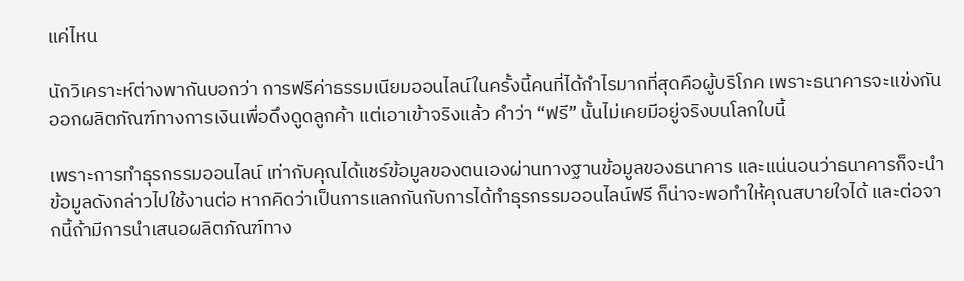แค่ไหน

นักวิเคราะห์ต่างพากันบอกว่า การฟรีค่าธรรมเนียมออนไลน์ในครั้งนี้คนที่ได้กำไรมากที่สุดคือผู้บริโภค เพราะธนาคารจะแข่งกันออกผลิตภัณฑ์ทางการเงินเพื่อดึงดูดลูกค้า แต่เอาเข้าจริงแล้ว คำว่า “ฟรี” นั้นไม่เคยมีอยู่จริงบนโลกใบนี้

เพราะการทำธุรกรรมออนไลน์ เท่ากับคุณได้แชร์ข้อมูลของตนเองผ่านทางฐานข้อมูลของธนาคาร และแน่นอนว่าธนาคารก็จะนำข้อมูลดังกล่าวไปใช้งานต่อ หากคิดว่าเป็นการแลกกันกับการได้ทำธุรกรรมออนไลน์ฟรี ก็น่าจะพอทำให้คุณสบายใจได้ และต่อจากนี้ถ้ามีการนำเสนอผลิตภัณฑ์ทาง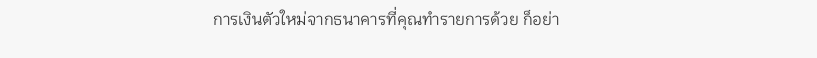การเงินตัวใหม่จากธนาคารที่คุณทำรายการด้วย ก็อย่า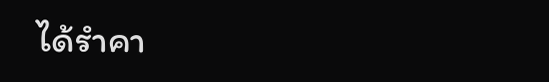ได้รำคา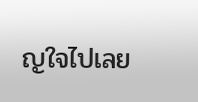ญใจไปเลย